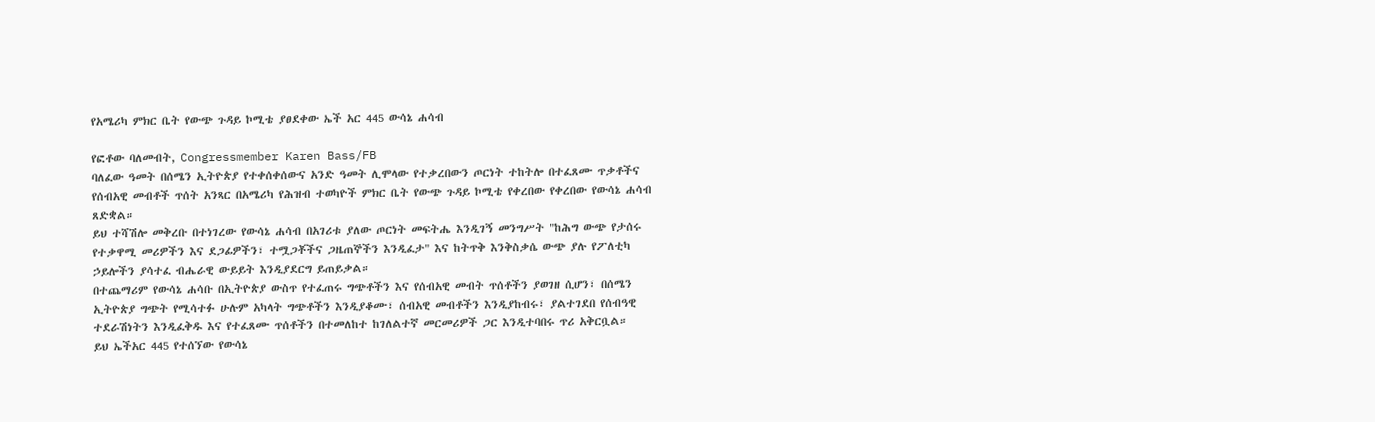የአሜሪካ ምክር ቤት የውጭ ጉዳይ ኮሚቴ ያፀደቀው ኤች አር 445 ውሳኔ ሐሳብ

የፎቶው ባለመብት, Congressmember Karen Bass/FB
ባለፈው ዓመት በሰሜን ኢትዮጵያ የተቀሰቀሰውና አንድ ዓመት ሊሞላው የተቃረበውን ጦርነት ተከትሎ በተፈጸሙ ጥቃቶችና የሰብአዊ መብቶች ጥሰት አንጻር በአሜሪካ የሕዝብ ተወካዮች ምክር ቤት የውጭ ጉዳይ ኮሚቴ የቀረበው የቀረበው የውሳኔ ሐሳብ ጸድቋል።
ይህ ተሻሽሎ መቅረቡ በተነገረው የውሳኔ ሐሳብ በአገሪቱ ያለው ጦርነት መፍትሔ እንዲገኝ መንግሥት "ከሕግ ውጭ የታሰሩ የተቃዋሚ መሪዎችን እና ደጋፊዎችን፣ ተሟጋቾችና ጋዜጠኞችን እንዲፈታ" እና ከትጥቅ እንቅስቃሴ ውጭ ያሉ የፖለቲካ ኃይሎችን ያሳተፈ ብሔራዊ ውይይት እንዲያደርግ ይጠይቃል።
በተጨማሪም የውሳኔ ሐሳቡ በኢትዮጵያ ውስጥ የተፈጠሩ ግጭቶችን እና የሰብአዊ መብት ጥሰቶችን ያወገዘ ሲሆን፣ በሰሜን ኢትዮጵያ ግጭት የሚሳተፉ ሁሉም አካላት ግጭቶችን እንዲያቆሙ፣ ሰብአዊ መብቶችን እንዲያከብሩ፣ ያልተገደበ የሰብዓዊ ተደራሽነትን እንዲፈቅዱ እና የተፈጸሙ ጥሰቶችን በተመለከተ ከገለልተኛ መርመሪዎች ጋር እንዲተባበሩ ጥሪ አቅርቧል።
ይህ ኤችአር 445 የተሰኘው የውሳኔ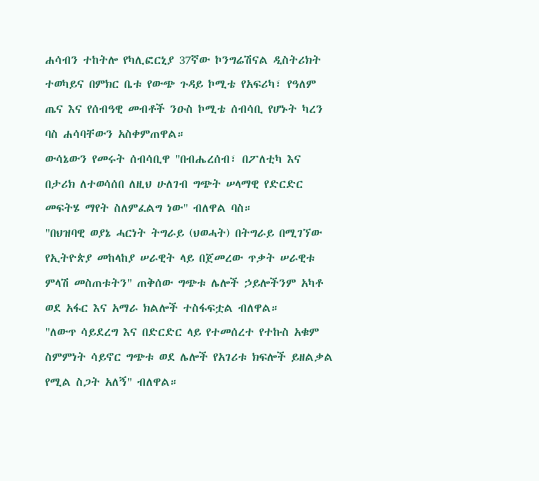ሐሳብን ተከትሎ የካሊፎርኒያ 37ኛው ኮንግሬሽናል ዲስትሪክት ተወካይና በምክር ቤቱ የውጭ ጉዳይ ኮሚቴ የአፍሪካ፣ የዓለም ጤና እና የሰብዓዊ መብቶች ንዑስ ኮሚቴ ሰብሳቢ የሆኑት ካረን ባስ ሐሳባቸውን አስቀምጠዋል።
ውሳኔውን የመሩት ሰብሳቢዋ "በብሔረሰብ፣ በፖለቲካ እና በታሪክ ለተወሳሰበ ለዚህ ሁለገብ ግጭት ሠላማዊ የድርድር መፍትሄ ማየት ስለምፈልግ ነው" ብለዋል ባስ።
"በህዝባዊ ወያኔ ሓርነት ትግራይ (ህወሓት) በትግራይ በሚገኘው የኢትዮጵያ መከላከያ ሠራዊት ላይ በጀመረው ጥቃት ሠራዊቱ ምላሽ መስጠቱትን" ጠቅሰው ግጭቱ ሌሎች ኃይሎችንም አካቶ ወደ አፋር እና አማራ ክልሎች ተስፋፍቷል ብለዋል።
"ለውጥ ሳይደረግ እና በድርድር ላይ የተመሰረተ የተኩስ አቁም ስምምነት ሳይኖር ግጭቱ ወደ ሌሎች የአገሪቱ ክፍሎች ይዘልቃል የሚል ስጋት አለኝ" ብለዋል።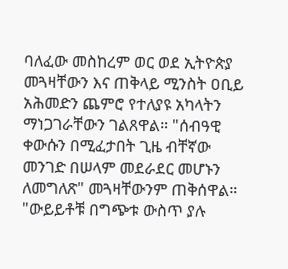ባለፈው መስከረም ወር ወደ ኢትዮጵያ መጓዛቸውን እና ጠቅላይ ሚንስት ዐቢይ አሕመድን ጨምሮ የተለያዩ አካላትን ማነጋገራቸውን ገልጸዋል። "ሰብዓዊ ቀውሱን በሚፈታበት ጊዜ ብቸኛው መንገድ በሠላም መደራደር መሆኑን ለመግለጽ" መጓዛቸውንም ጠቅሰዋል።
"ውይይቶቹ በግጭቱ ውስጥ ያሉ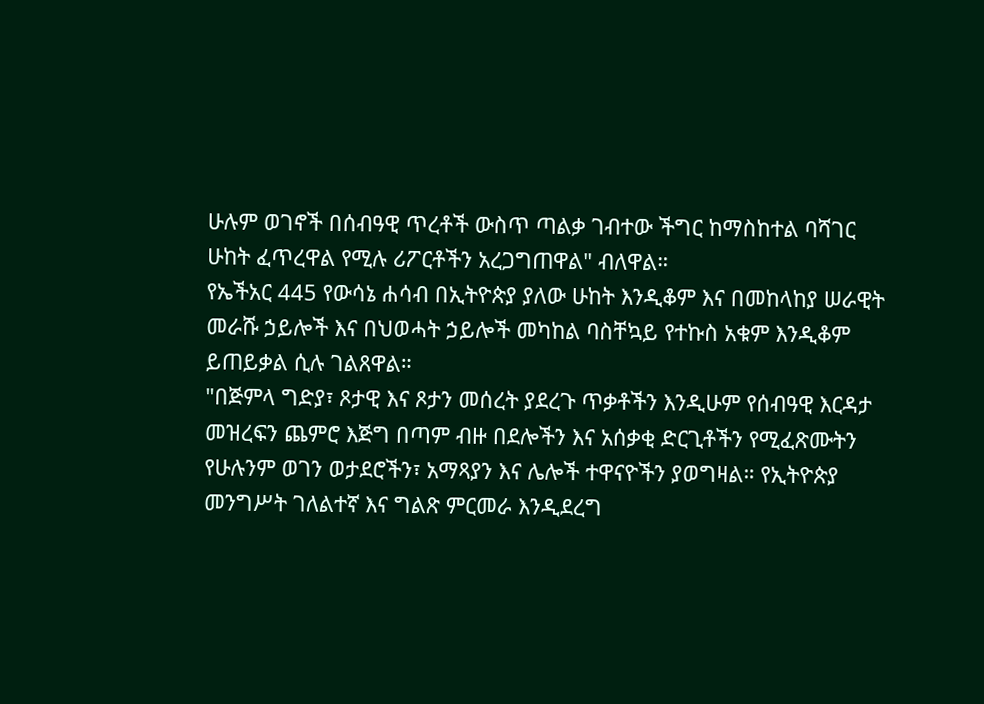ሁሉም ወገኖች በሰብዓዊ ጥረቶች ውስጥ ጣልቃ ገብተው ችግር ከማስከተል ባሻገር ሁከት ፈጥረዋል የሚሉ ሪፖርቶችን አረጋግጠዋል" ብለዋል።
የኤችአር 445 የውሳኔ ሐሳብ በኢትዮጵያ ያለው ሁከት እንዲቆም እና በመከላከያ ሠራዊት መራሹ ኃይሎች እና በህወሓት ኃይሎች መካከል ባስቸኳይ የተኩስ አቁም እንዲቆም ይጠይቃል ሲሉ ገልጸዋል።
"በጅምላ ግድያ፣ ጾታዊ እና ጾታን መሰረት ያደረጉ ጥቃቶችን እንዲሁም የሰብዓዊ እርዳታ መዝረፍን ጨምሮ እጅግ በጣም ብዙ በደሎችን እና አሰቃቂ ድርጊቶችን የሚፈጽሙትን የሁሉንም ወገን ወታደሮችን፣ አማጻያን እና ሌሎች ተዋናዮችን ያወግዛል። የኢትዮጵያ መንግሥት ገለልተኛ እና ግልጽ ምርመራ እንዲደረግ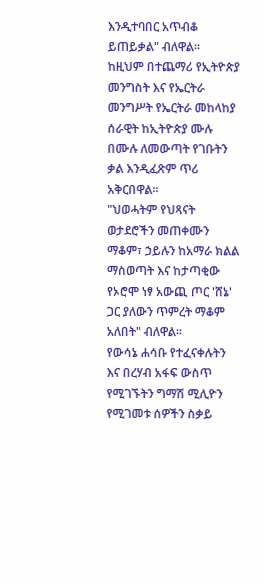እንዲተባበር አጥብቆ ይጠይቃል" ብለዋል።
ከዚህም በተጨማሪ የኢትዮጵያ መንግስት እና የኤርትራ መንግሥት የኤርትራ መከላከያ ሰራዊት ከኢትዮጵያ ሙሉ በሙሉ ለመውጣት የገቡትን ቃል እንዲፈጽም ጥሪ አቅርበዋል።
"ህወሓትም የህጻናት ወታደሮችን መጠቀሙን ማቆም፣ ኃይሉን ከአማራ ክልል ማስወጣት እና ከታጣቂው የኦሮሞ ነፃ አውጪ ጦር 'ሸኔ' ጋር ያለውን ጥምረት ማቆም አለበት" ብለዋል።
የውሳኔ ሐሳቡ የተፈናቀሉትን እና በረሃብ አፋፍ ውስጥ የሚገኙትን ግማሽ ሚሊዮን የሚገመቱ ሰዎችን ስቃይ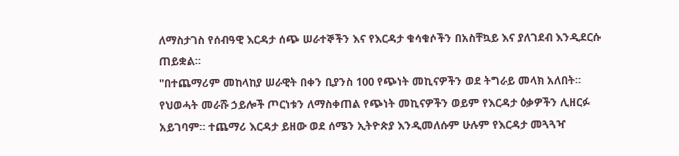ለማስታገስ የሰብዓዊ እርዳታ ሰጭ ሠራተኞችን እና የእርዳታ ቁሳቁሶችን በአስቸኳይ እና ያለገደብ እንዲደርሱ ጠይቋል።
"በተጨማሪም መከላከያ ሠራዊት በቀን ቢያንስ 100 የጭነት መኪናዎችን ወደ ትግራይ መላክ አለበት። የህወሓት መራሹ ኃይሎች ጦርነቱን ለማስቀጠል የጭነት መኪናዎችን ወይም የእርዳታ ዕቃዎችን ሊዘርፉ አይገባም። ተጨማሪ እርዳታ ይዘው ወደ ሰሜን ኢትዮጵያ እንዲመለሱም ሁሉም የእርዳታ መጓጓዣ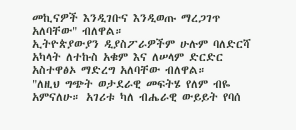መኪናዎች እንዲገቡና እንዲወጡ ማረጋገጥ አለባቸው" ብለዋል።
ኢትዮጵያውያን ዲያስፖራዎችም ሁሉም ባለድርሻ አካላት ለተኩስ አቁም እና ለሠላም ድርድር አስተዋፅኦ ማድረግ አለባቸው ብለዋል።
"ለዚህ ግጭት ወታደራዊ መፍትሄ የለም ብዬ አምናለሁ። አገሪቱ ካለ ብሔራዊ ውይይት የባሰ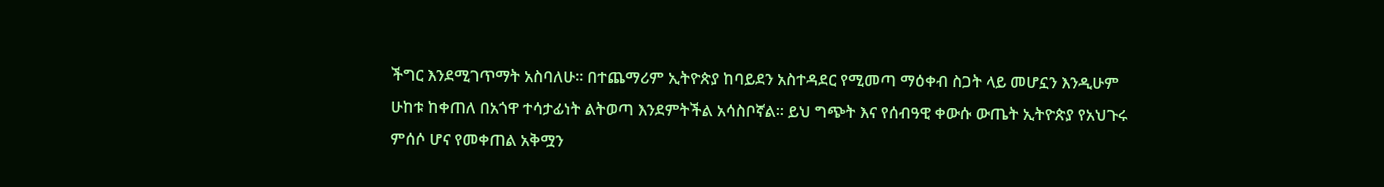ችግር እንደሚገጥማት አስባለሁ። በተጨማሪም ኢትዮጵያ ከባይደን አስተዳደር የሚመጣ ማዕቀብ ስጋት ላይ መሆኗን እንዲሁም ሁከቱ ከቀጠለ በአጎዋ ተሳታፊነት ልትወጣ እንደምትችል አሳስቦኛል። ይህ ግጭት እና የሰብዓዊ ቀውሱ ውጤት ኢትዮጵያ የአህጉሩ ምሰሶ ሆና የመቀጠል አቅሟን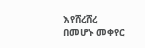እየሸረሸረ በመሆኑ መቀየር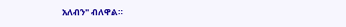አለብን" ብለዋል።